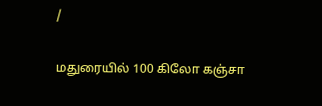/

மதுரையில் 100 கிலோ கஞ்சா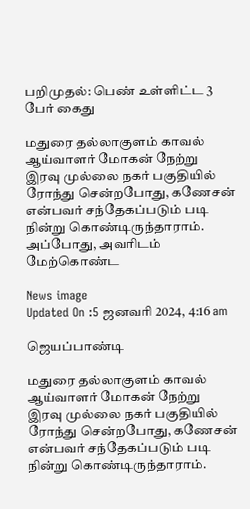பறிமுதல்: பெண் உள்ளிட்ட 3 பேர் கைது

மதுரை தல்லாகுளம் காவல் ஆய்வாளர் மோகன் நேற்று இரவு முல்லை நகர் பகுதியில் ரோந்து சென்றபோது, கணேசன் என்பவர் சந்தேகப்படும் படி நின்று கொண்டிருந்தாராம். அப்போது, அவரிடம் மேற்கொண்ட

News image
Updated On :5 ஜனவரி 2024, 4:16 am

ஜெயப்பாண்டி

மதுரை தல்லாகுளம் காவல் ஆய்வாளர் மோகன் நேற்று இரவு முல்லை நகர் பகுதியில் ரோந்து சென்றபோது, கணேசன் என்பவர் சந்தேகப்படும் படி நின்று கொண்டிருந்தாராம்.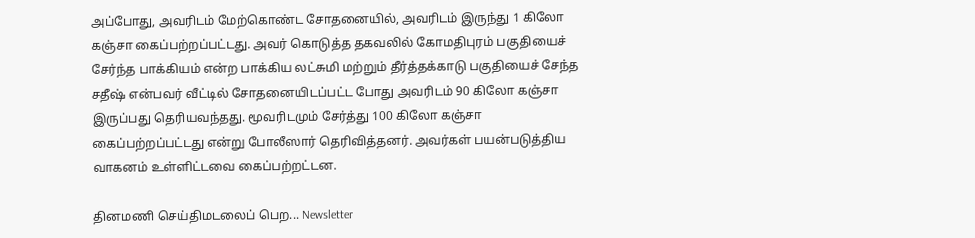அப்போது, அவரிடம் மேற்கொண்ட சோதனையில், அவரிடம் இருந்து 1 கிலோ கஞ்சா கைப்பற்றப்பட்டது. அவர் கொடுத்த தகவலில் கோமதிபுரம் பகுதியைச் சேர்ந்த பாக்கியம் என்ற பாக்கிய லட்சுமி மற்றும் தீர்த்தக்காடு பகுதியைச் சேந்த சதீஷ் என்பவர் வீட்டில் சோதனையிடப்பட்ட போது அவரிடம் 90 கிலோ கஞ்சா இருப்பது தெரியவந்தது. மூவரிடமும் சேர்த்து 100 கிலோ கஞ்சா கைப்பற்றப்பட்டது என்று போலீஸார் தெரிவித்தனர். அவர்கள் பயன்படுத்திய வாகனம் உள்ளிட்டவை கைப்பற்றட்டன.

தினமணி செய்திமடலைப் பெற... Newsletter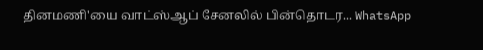தினமணி'யை வாட்ஸ்ஆப் சேனலில் பின்தொடர... WhatsApp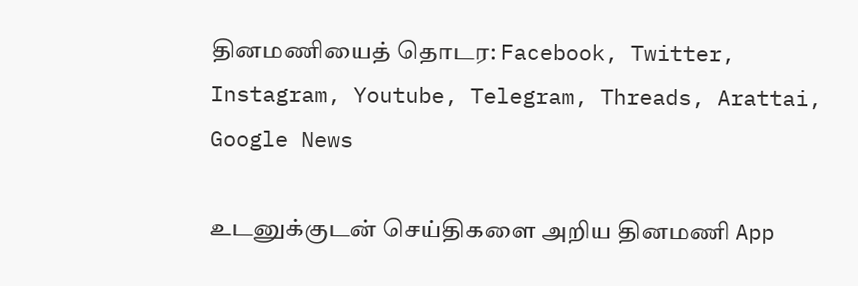தினமணியைத் தொடர: Facebook, Twitter, Instagram, Youtube, Telegram, Threads, Arattai, Google News

உடனுக்குடன் செய்திகளை அறிய தினமணி App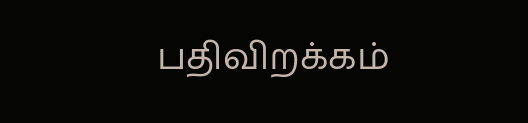பதிவிறக்கம்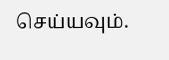செய்யவும்.